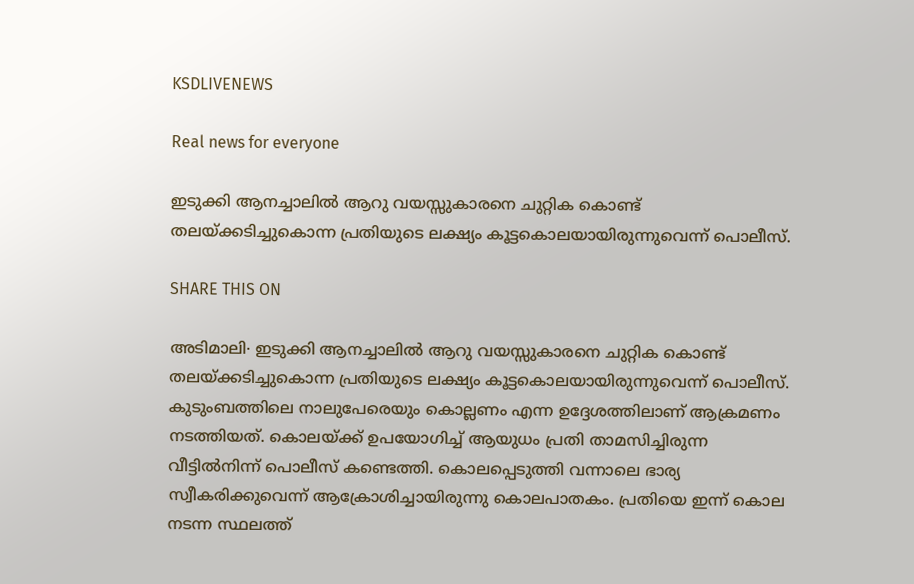KSDLIVENEWS

Real news for everyone

ഇടുക്കി ആനച്ചാലിൽ ആറു വയസ്സുകാരനെ ചുറ്റിക കൊണ്ട് തലയ്ക്കടിച്ചുകൊന്ന പ്രതിയുടെ ലക്ഷ്യം കൂട്ടകൊലയായിരുന്നുവെന്ന് പൊലീസ്.

SHARE THIS ON

അടിമാലി∙ ഇടുക്കി ആനച്ചാലിൽ ആറു വയസ്സുകാരനെ ചുറ്റിക കൊണ്ട് തലയ്ക്കടിച്ചുകൊന്ന പ്രതിയുടെ ലക്ഷ്യം കൂട്ടകൊലയായിരുന്നുവെന്ന് പൊലീസ്. കുടുംബത്തിലെ നാലുപേരെയും കൊല്ലണം എന്ന ഉദ്ദേശത്തിലാണ് ആക്രമണം നടത്തിയത്. കൊലയ്ക്ക് ഉപയോഗിച്ച് ആയുധം പ്രതി താമസിച്ചിരുന്ന വീട്ടിൽനിന്ന് പൊലീസ് കണ്ടെത്തി. കൊലപ്പെടുത്തി വന്നാലെ ഭാര്യ സ്വീകരിക്കുവെന്ന് ആക്രോശിച്ചായിരുന്നു കൊലപാതകം. പ്രതിയെ ഇന്ന് കൊല നടന്ന സ്ഥലത്ത്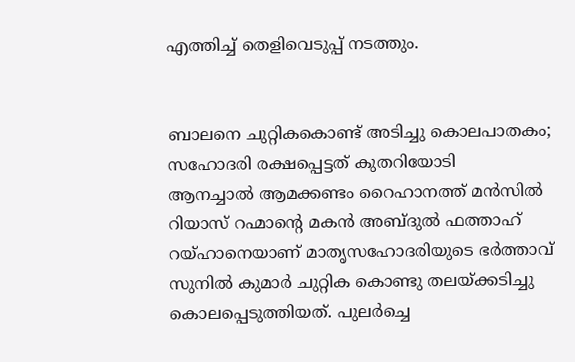എത്തിച്ച് തെളിവെടുപ്പ് നടത്തും.


ബാലനെ ചുറ്റികകൊണ്ട് അടിച്ചു കൊലപാതകം; സഹോദരി രക്ഷപ്പെട്ടത് കുതറിയോടി
ആനച്ചാൽ ആമക്കണ്ടം റൈഹാനത്ത് മൻസിൽ റിയാസ് റഹ്മാന്റെ മകൻ അബ്ദുൽ ഫത്താഹ് റയ്ഹാനെയാണ് മാതൃസഹോദരിയുടെ ഭർത്താവ് സുനിൽ കുമാര്‍ ചുറ്റിക കൊണ്ടു തലയ്ക്കടിച്ചു കൊലപ്പെടുത്തിയത്. പുലര്‍ച്ചെ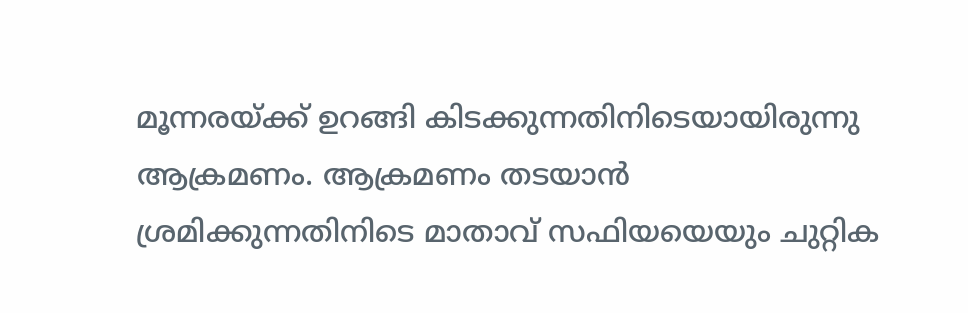മൂന്നരയ്ക്ക് ഉറങ്ങി കിടക്കുന്നതിനിടെയായിരുന്നു ആക്രമണം. ആക്രമണം തടയാൻ ശ്രമിക്കുന്നതിനിടെ മാതാവ് സഫിയയെയും ചുറ്റിക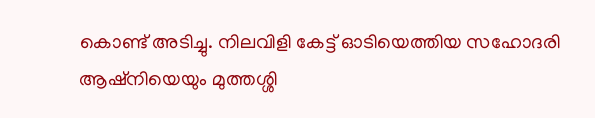കൊണ്ട് അടിച്ചു. നിലവിളി കേട്ട് ഓടിയെത്തിയ സഹോദരി ആഷ്നിയെയും മുത്തശ്ശി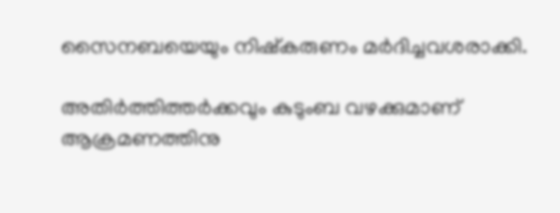സൈനബയെയും നിഷ്കരുണം മർദിച്ചവശരാക്കി.

അതിർത്തിത്തർക്കവും കുടുംബ വഴക്കുമാണ് ആക്രമണത്തിനു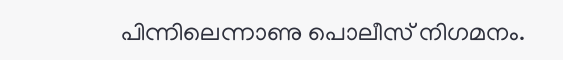പിന്നിലെന്നാണു പൊലീസ് നിഗമനം.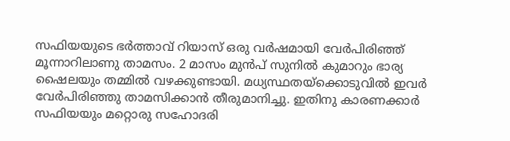സഫിയയുടെ ഭർത്താവ് റിയാസ് ഒരു വർഷമായി വേർപിരിഞ്ഞ് മൂന്നാറിലാണു താമസം. 2 മാസം മുൻപ് സുനിൽ കുമാറും ഭാര്യ ഷൈലയും തമ്മിൽ വഴക്കുണ്ടായി. മധ്യസ്ഥതയ്ക്കൊടുവിൽ ഇവർ വേർപിരിഞ്ഞു താമസിക്കാൻ തീരുമാനിച്ചു. ഇതിനു കാരണക്കാർ സഫിയയും മറ്റൊരു സഹോദരി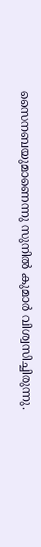സൈനബയുമാണെന്നു സുനിൽ കുമാർ വിശ്വസിച്ചിരുന്നു.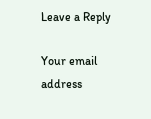Leave a Reply

Your email address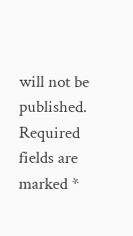will not be published. Required fields are marked *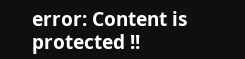error: Content is protected !!